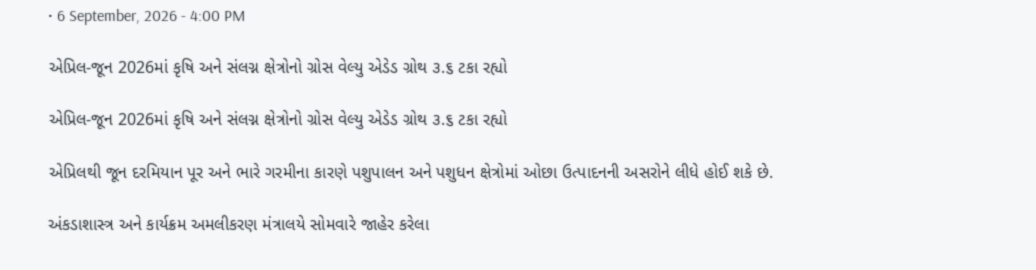• 6 September, 2026 - 4:00 PM

એપ્રિલ-જૂન 2026માં કૃષિ અને સંલગ્ન ક્ષેત્રોનો ગ્રોસ વેલ્યુ એડેડ ગ્રોથ ૩.૬ ટકા રહ્યો

એપ્રિલ-જૂન 2026માં કૃષિ અને સંલગ્ન ક્ષેત્રોનો ગ્રોસ વેલ્યુ એડેડ ગ્રોથ ૩.૬ ટકા રહ્યો

એપ્રિલથી જૂન દરમિયાન પૂર અને ભારે ગરમીના કારણે પશુપાલન અને પશુધન ક્ષેત્રોમાં ઓછા ઉત્પાદનની અસરોને લીધે હોઈ શકે છે.

અંકડાશાસ્ત્ર અને કાર્યક્રમ અમલીકરણ મંત્રાલયે સોમવારે જાહેર કરેલા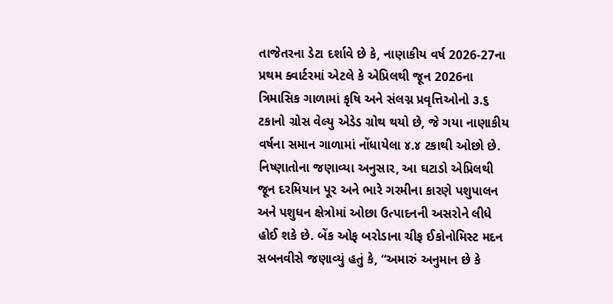તાજેતરના ડેટા દર્શાવે છે કે, નાણાકીય વર્ષ 2026-27ના પ્રથમ ક્વાર્ટરમાં એટલે કે એપ્રિલથી જૂન 2026ના ત્રિમાસિક ગાળામાં કૃષિ અને સંલગ્ન પ્રવૃત્તિઓનો ૩.૬ ટકાનો ગ્રોસ વેલ્યુ એડેડ ગ્રોથ થયો છે, જે ગયા નાણાકીય વર્ષના સમાન ગાળામાં નોંધાયેલા ૪.૪ ટકાથી ઓછો છે.
નિષ્ણાતોના જણાવ્યા અનુસાર, આ ઘટાડો એપ્રિલથી જૂન દરમિયાન પૂર અને ભારે ગરમીના કારણે પશુપાલન અને પશુધન ક્ષેત્રોમાં ઓછા ઉત્પાદનની અસરોને લીધે હોઈ શકે છે. બેંક ઓફ બરોડાના ચીફ ઈકોનોમિસ્ટ મદન સબનવીસે જણાવ્યું હતું કે, “અમારું અનુમાન છે કે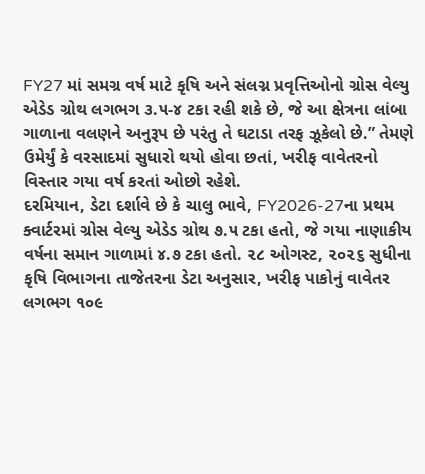FY27 માં સમગ્ર વર્ષ માટે કૃષિ અને સંલગ્ન પ્રવૃત્તિઓનો ગ્રોસ વેલ્યુ એડેડ ગ્રોથ લગભગ ૩.૫-૪ ટકા રહી શકે છે, જે આ ક્ષેત્રના લાંબા ગાળાના વલણને અનુરૂપ છે પરંતુ તે ઘટાડા તરફ ઝૂકેલો છે.” તેમણે ઉમેર્યું કે વરસાદમાં સુધારો થયો હોવા છતાં, ખરીફ વાવેતરનો વિસ્તાર ગયા વર્ષ કરતાં ઓછો રહેશે.
દરમિયાન, ડેટા દર્શાવે છે કે ચાલુ ભાવે, FY2026-27ના પ્રથમ ક્વાર્ટરમાં ગ્રોસ વેલ્યુ એડેડ ગ્રોથ ૭.૫ ટકા હતો, જે ગયા નાણાકીય વર્ષના સમાન ગાળામાં ૪.૭ ટકા હતો. ૨૮ ઓગસ્ટ, ૨૦૨૬ સુધીના કૃષિ વિભાગના તાજેતરના ડેટા અનુસાર, ખરીફ પાકોનું વાવેતર લગભગ ૧૦૯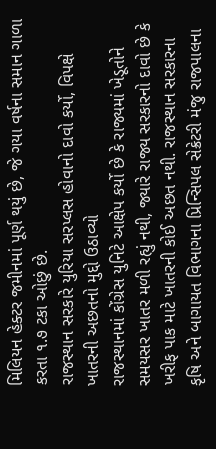મિલિયન હેક્ટર જમીનમાં પૂર્ણ થયું છે, જે ગયા વર્ષના સમાન ગાળા કરતા ૧.૭ ટકા ઓછું છે.
રાજસ્થાન સરકારે યુરિયા સરપ્લસ હોવાનો દાવો કર્યો, વિપક્ષે ખાતરની અછતનો મુદ્દો ઉઠાવ્યો
રાજસ્થાનમાં કોંગ્રેસ યુનિટે આક્ષેપ કર્યો છે કે રાજ્યમાં ખેડૂતોને સમયસર ખાતર મળી રહ્યું નથી, જ્યારે રાજ્ય સરકારનો દાવો છે કે ખરીફ પાક માટે ખાતરની કોઈ અછત નથી. રાજસ્થાન સરકારના કૃષિ અને બાગાયત વિભાગના પ્રિન્સિપલ સેક્રેટરી મંજુ રાજપાલના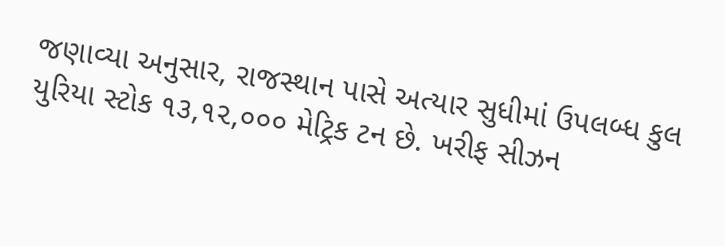જણાવ્યા અનુસાર, રાજસ્થાન પાસે અત્યાર સુધીમાં ઉપલબ્ધ કુલ યુરિયા સ્ટોક ૧૩,૧૨,૦૦૦ મેટ્રિક ટન છે. ખરીફ સીઝન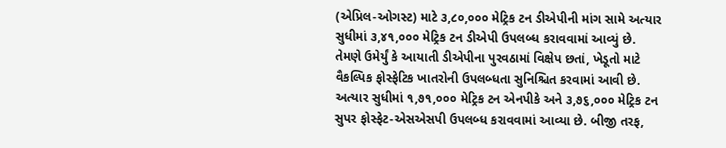(એપ્રિલ-ઓગસ્ટ) માટે ૩,૮૦,૦૦૦ મેટ્રિક ટન ડીએપીની માંગ સામે અત્યાર સુધીમાં ૩,૪૧,૦૦૦ મેટ્રિક ટન ડીએપી ઉપલબ્ધ કરાવવામાં આવ્યું છે.
તેમણે ઉમેર્યું કે આયાતી ડીએપીના પુરવઠામાં વિક્ષેપ છતાં, ખેડૂતો માટે વૈકલ્પિક ફોસ્ફેટિક ખાતરોની ઉપલબ્ધતા સુનિશ્ચિત કરવામાં આવી છે. અત્યાર સુધીમાં ૧,૭૧,૦૦૦ મેટ્રિક ટન એનપીકે અને ૩,૭૬,૦૦૦ મેટ્રિક ટન સુપર ફોસ્ફેટ-એસએસપી ઉપલબ્ધ કરાવવામાં આવ્યા છે. બીજી તરફ,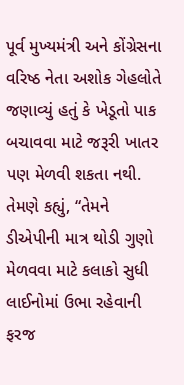પૂર્વ મુખ્યમંત્રી અને કોંગ્રેસના વરિષ્ઠ નેતા અશોક ગેહલોતે જણાવ્યું હતું કે ખેડૂતો પાક બચાવવા માટે જરૂરી ખાતર પણ મેળવી શકતા નથી. તેમણે કહ્યું, “તેમને ડીએપીની માત્ર થોડી ગુણો મેળવવા માટે કલાકો સુધી લાઈનોમાં ઉભા રહેવાની ફરજ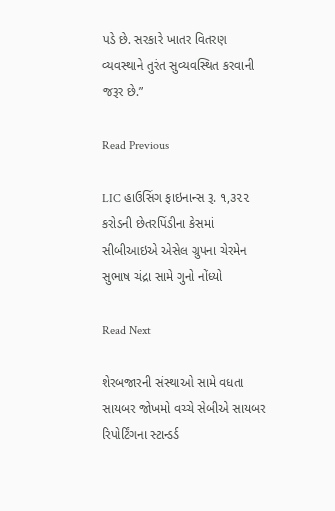પડે છે. સરકારે ખાતર વિતરણ વ્યવસ્થાને તુરંત સુવ્યવસ્થિત કરવાની જરૂર છે.”

Read Previous

LIC હાઉસિંગ ફાઇનાન્સ રૂ. ૧,૩૨૨ કરોડની છેતરપિંડીના કેસમાં સીબીઆઇએ એસેલ ગ્રુપના ચેરમેન સુભાષ ચંદ્રા સામે ગુનો નોંધ્યો

Read Next

શેરબજારની સંસ્થાઓ સામે વધતા સાયબર જોખમો વચ્ચે સેબીએ સાયબર રિપોર્ટિંગના સ્ટાન્ડર્ડ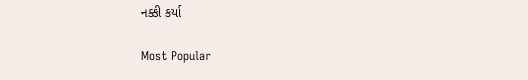નક્કી કર્યા

Most Popular